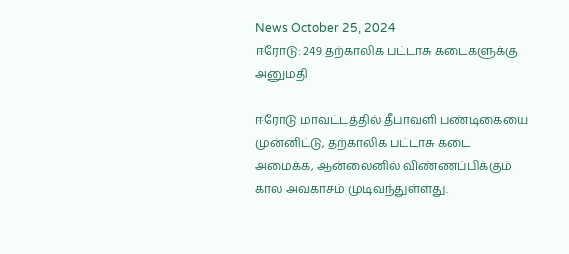News October 25, 2024
ஈரோடு: 249 தற்காலிக பட்டாசு கடைகளுக்கு அனுமதி

ஈரோடு மாவட்டத்தில் தீபாவளி பண்டிகையை முன்னிட்டு, தற்காலிக பட்டாசு கடை அமைக்க, ஆன்லைனில் விண்ணப்பிக்கும் கால அவகாசம் முடிவந்துள்ளது.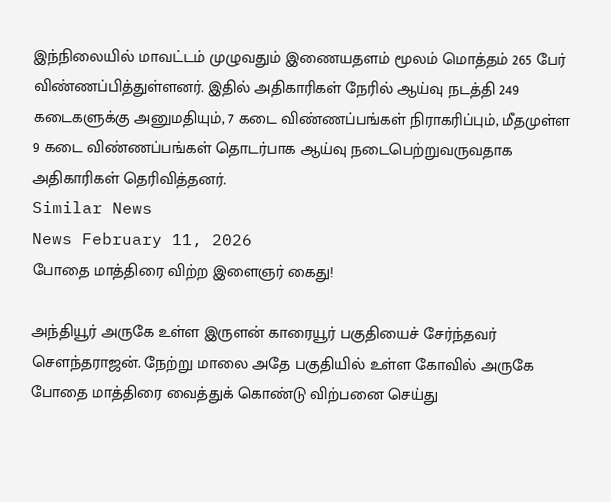இந்நிலையில் மாவட்டம் முழுவதும் இணையதளம் மூலம் மொத்தம் 265 பேர் விண்ணப்பித்துள்ளனர். இதில் அதிகாரிகள் நேரில் ஆய்வு நடத்தி 249 கடைகளுக்கு அனுமதியும், 7 கடை விண்ணப்பங்கள் நிராகரிப்பும், மீதமுள்ள 9 கடை விண்ணப்பங்கள் தொடர்பாக ஆய்வு நடைபெற்றுவருவதாக அதிகாரிகள் தெரிவித்தனர்.
Similar News
News February 11, 2026
போதை மாத்திரை விற்ற இளைஞர் கைது!

அந்தியூர் அருகே உள்ள இருளன் காரையூர் பகுதியைச் சேர்ந்தவர் சௌந்தராஜன். நேற்று மாலை அதே பகுதியில் உள்ள கோவில் அருகே போதை மாத்திரை வைத்துக் கொண்டு விற்பனை செய்து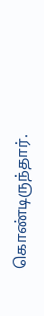கொண்டிருந்தார்.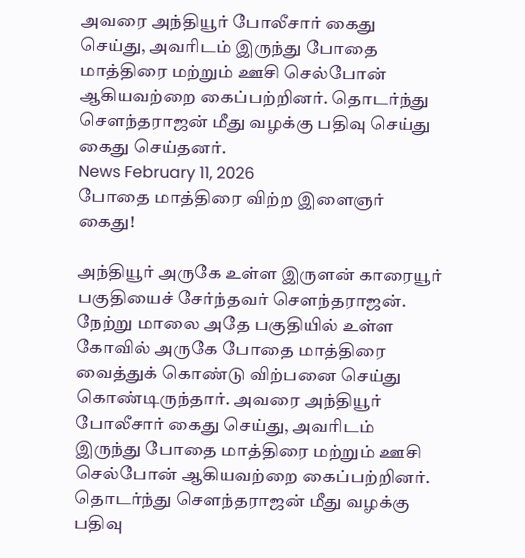அவரை அந்தியூர் போலீசார் கைது செய்து, அவரிடம் இருந்து போதை மாத்திரை மற்றும் ஊசி செல்போன் ஆகியவற்றை கைப்பற்றினர். தொடர்ந்து சௌந்தராஜன் மீது வழக்கு பதிவு செய்து கைது செய்தனர்.
News February 11, 2026
போதை மாத்திரை விற்ற இளைஞர் கைது!

அந்தியூர் அருகே உள்ள இருளன் காரையூர் பகுதியைச் சேர்ந்தவர் சௌந்தராஜன். நேற்று மாலை அதே பகுதியில் உள்ள கோவில் அருகே போதை மாத்திரை வைத்துக் கொண்டு விற்பனை செய்து கொண்டிருந்தார். அவரை அந்தியூர் போலீசார் கைது செய்து, அவரிடம் இருந்து போதை மாத்திரை மற்றும் ஊசி செல்போன் ஆகியவற்றை கைப்பற்றினர். தொடர்ந்து சௌந்தராஜன் மீது வழக்கு பதிவு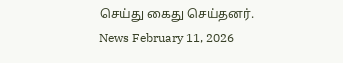செய்து கைது செய்தனர்.
News February 11, 2026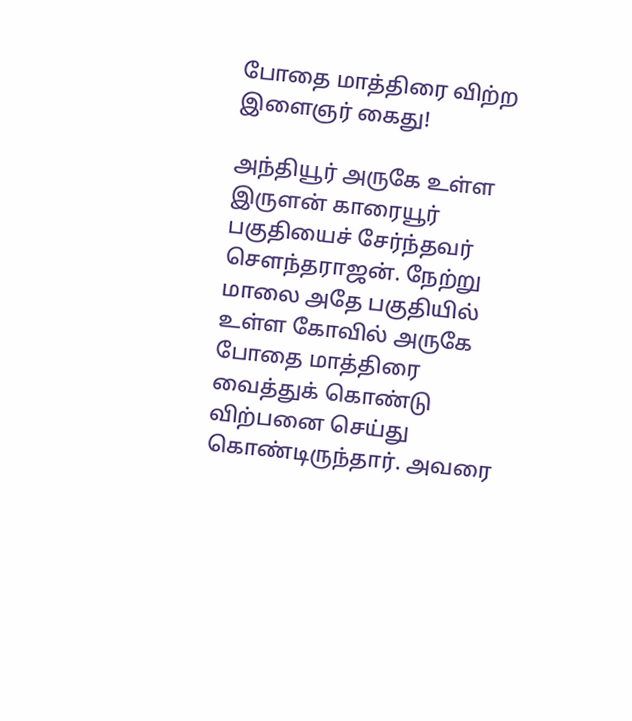போதை மாத்திரை விற்ற இளைஞர் கைது!

அந்தியூர் அருகே உள்ள இருளன் காரையூர் பகுதியைச் சேர்ந்தவர் சௌந்தராஜன். நேற்று மாலை அதே பகுதியில் உள்ள கோவில் அருகே போதை மாத்திரை வைத்துக் கொண்டு விற்பனை செய்து கொண்டிருந்தார். அவரை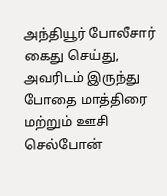அந்தியூர் போலீசார் கைது செய்து, அவரிடம் இருந்து போதை மாத்திரை மற்றும் ஊசி செல்போன்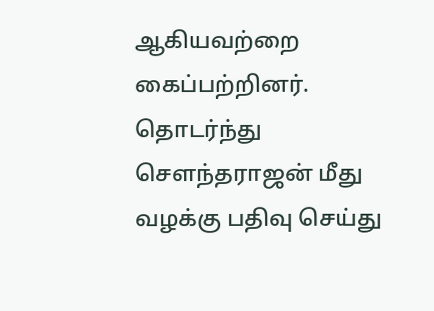ஆகியவற்றை கைப்பற்றினர். தொடர்ந்து சௌந்தராஜன் மீது வழக்கு பதிவு செய்து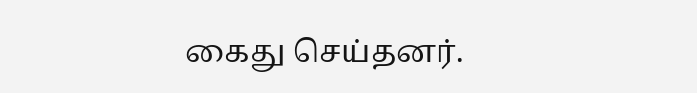கைது செய்தனர்.